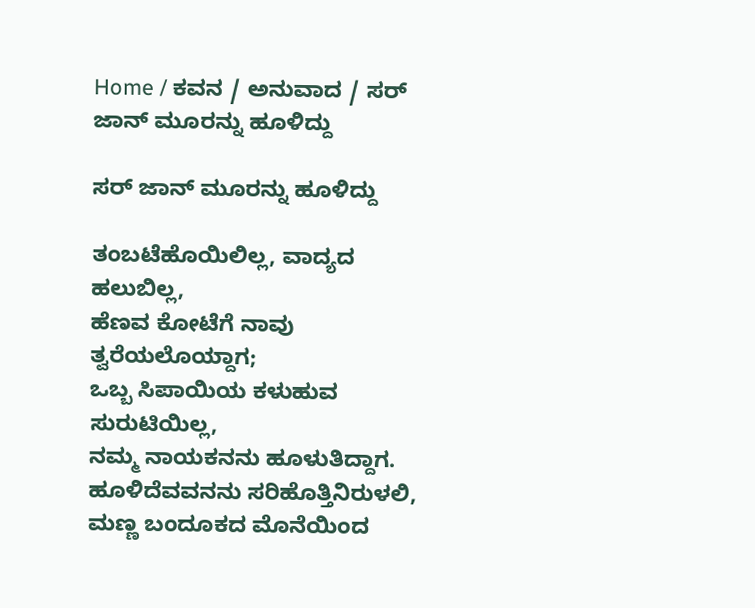Home / ಕವನ / ಅನುವಾದ / ಸರ್ ಜಾನ್ ಮೂರನ್ನು ಹೂಳಿದ್ದು

ಸರ್ ಜಾನ್ ಮೂರನ್ನು ಹೂಳಿದ್ದು

ತಂಬಟೆಹೊಯಿಲಿಲ್ಲ, ವಾದ್ಯದ ಹಲುಬಿಲ್ಲ,
ಹೆಣವ ಕೋಟೆಗೆ ನಾವು ತ್ವರೆಯಲೊಯ್ದಾಗ;
ಒಬ್ಬ ಸಿಪಾಯಿಯ ಕಳುಹುವ ಸುರುಟಿಯಿಲ್ಲ,
ನಮ್ಮ ನಾಯಕನನು ಹೂಳುತಿದ್ದಾಗ.
ಹೂಳಿದೆವವನನು ಸರಿಹೊತ್ತಿನಿರುಳಲಿ,
ಮಣ್ಣ ಬಂದೂಕದ ಮೊನೆಯಿಂದ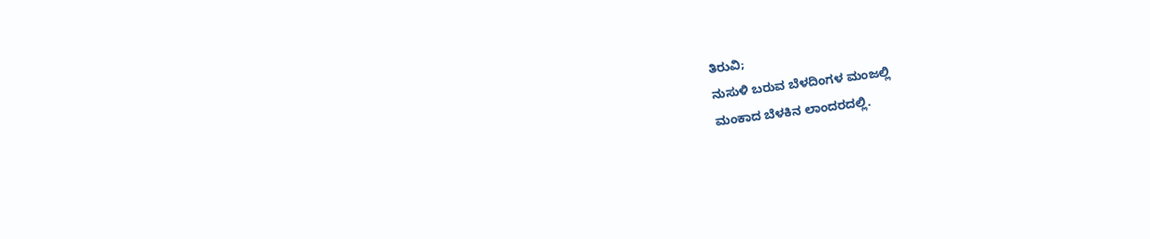ತಿರುವಿ;
ನುಸುಳಿ ಬರುವ ಬೆಳದಿಂಗಳ ಮಂಜಲ್ಲಿ
ಮಂಕಾದ ಬೆಳಕಿನ ಲಾಂದರದಲ್ಲಿ.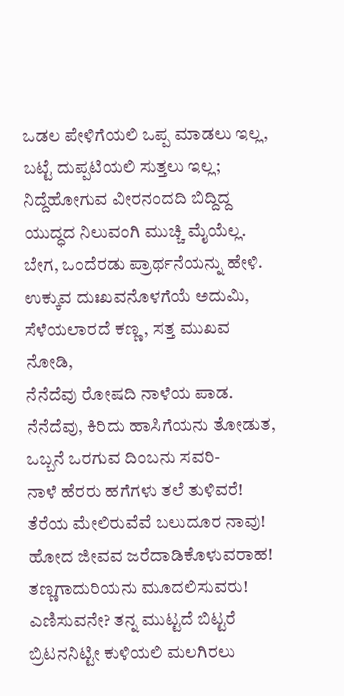ಒಡಲ ಪೇಳಿಗೆಯಲಿ ಒಪ್ಪ ಮಾಡಲು ಇಲ್ಲ,
ಬಟ್ಟೆ ದುಪ್ಪಟಿಯಲಿ ಸುತ್ತಲು ಇಲ್ಲ;
ನಿದ್ದೆಹೋಗುವ ವೀರನಂದದಿ ಬಿದ್ದಿದ್ದ
ಯುದ್ಧದ ನಿಲುವಂಗಿ ಮುಚ್ಚಿ ಮೈಯೆಲ್ಲ.
ಬೇಗ, ಒಂದೆರಡು ಪ್ರಾರ್ಥನೆಯನ್ನು ಹೇಳಿ.
ಉಕ್ಕುವ ದುಃಖವನೊಳಗೆಯೆ ಅದುಮಿ,
ಸೆಳೆಯಲಾರದೆ ಕಣ್ಣ , ಸತ್ತ ಮುಖವ ನೋಡಿ,
ನೆನೆದೆವು ರೋಷದಿ ನಾಳೆಯ ಪಾಡ.
ನೆನೆದೆವು, ಕಿರಿದು ಹಾಸಿಗೆಯನು ತೋಡುತ,
ಒಬ್ಬನೆ ಒರಗುವ ದಿಂಬನು ಸವರಿ-
ನಾಳೆ ಹೆರರು ಹಗೆಗಳು ತಲೆ ತುಳಿವರೆ!
ತೆರೆಯ ಮೇಲಿರುವೆವೆ ಬಲುದೂರ ನಾವು!
ಹೋದ ಜೀವವ ಜರೆದಾಡಿಕೊಳುವರಾಹ!
ತಣ್ಣಗಾದುರಿಯನು ಮೂದಲಿಸುವರು!
ಎಣಿಸುವನೇ? ತನ್ನ ಮುಟ್ಟದೆ ಬಿಟ್ಟರೆ
ಬ್ರಿಟನನಿಟ್ಟೀ ಕುಳಿಯಲಿ ಮಲಗಿರಲು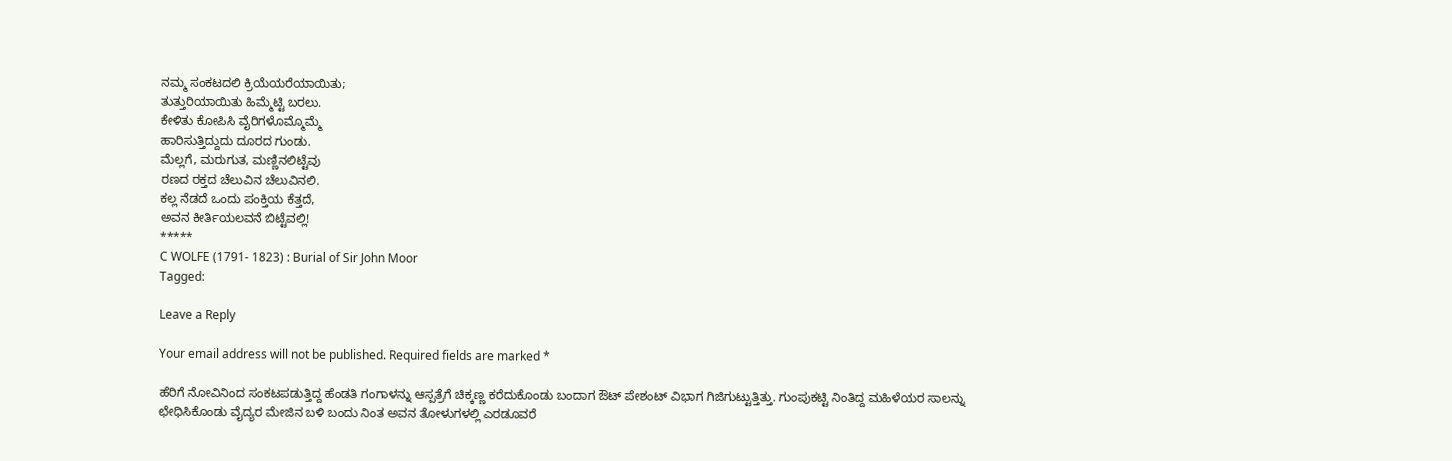ನಮ್ಮ ಸಂಕಟದಲಿ ಕ್ರಿಯೆಯರೆಯಾಯಿತು;
ತುತ್ತುರಿಯಾಯಿತು ಹಿಮ್ಮೆಟ್ಟಿ ಬರಲು.
ಕೇಳಿತು ಕೋಪಿಸಿ ವೈರಿಗಳೊಮ್ಮೊಮ್ಮೆ
ಹಾರಿಸುತ್ತಿದ್ದುದು ದೂರದ ಗುಂಡು.
ಮೆಲ್ಲಗೆ, ಮರುಗುತ, ಮಣ್ಣಿನಲಿಟ್ಟೆವು
ರಣದ ರಕ್ತದ ಚೆಲುವಿನ ಚೆಲುವಿನಲಿ.
ಕಲ್ಲ ನೆಡದೆ ಒಂದು ಪಂಕ್ತಿಯ ಕೆತ್ತದೆ,
ಅವನ ಕೀರ್ತಿಯಲವನೆ ಬಿಟ್ಟೆವಲ್ಲಿ!
*****
C WOLFE (1791- 1823) : Burial of Sir John Moor
Tagged:

Leave a Reply

Your email address will not be published. Required fields are marked *

ಹೆರಿಗೆ ನೋವಿನಿಂದ ಸಂಕಟಪಡುತ್ತಿದ್ದ ಹೆಂಡತಿ ಗಂಗಾಳನ್ನು ಆಸ್ಪತ್ರೆಗೆ ಚಿಕ್ಕಣ್ಣ ಕರೆದುಕೊಂಡು ಬಂದಾಗ ಔಟ್ ಪೇಶಂಟ್ ವಿಭಾಗ ಗಿಜಿಗುಟ್ಟುತ್ತಿತ್ತು. ಗುಂಪುಕಟ್ಟಿ ನಿಂತಿದ್ದ ಮಹಿಳೆಯರ ಸಾಲನ್ನು ಛೇಧಿಸಿಕೊಂಡು ವೈದ್ಯರ ಮೇಜಿನ ಬಳಿ ಬಂದು ನಿಂತ ಅವನ ತೋಳುಗಳಲ್ಲಿ ಎರಡೂವರೆ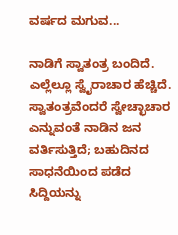ವರ್ಷದ ಮಗುವ...

ನಾಡಿಗೆ ಸ್ವಾತಂತ್ರ ಬಂದಿದೆ. ಎಲ್ಲೆಲ್ಲೂ ಸ್ವೈರಾಚಾರ ಹೆಚ್ಚಿದೆ. ಸ್ವಾತಂತ್ರವೆಂದರೆ ಸ್ವೇಚ್ಛಾಚಾರ ಎನ್ನುವಂತೆ ನಾಡಿನ ಜನ ವರ್ತಿಸುತ್ತಿದೆ; ಬಹುದಿನದ ಸಾಧನೆಯಿಂದ ಪಡೆದ ಸಿದ್ದಿಯನ್ನು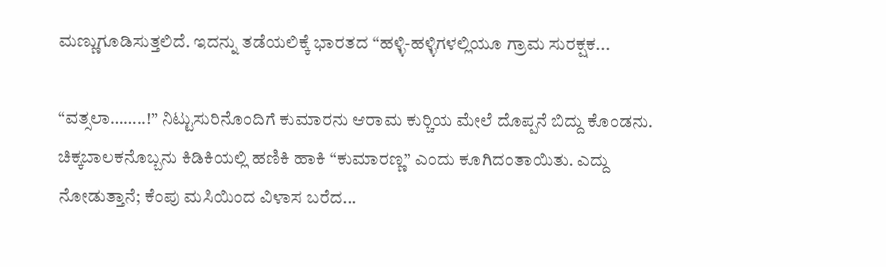ಮಣ್ಣುಗೂಡಿಸುತ್ತಲಿದೆ. ಇದನ್ನು ತಡೆಯಲಿಕ್ಕೆ ಭಾರತದ “ಹಳ್ಳಿ-ಹಳ್ಳಿಗಳಲ್ಲಿಯೂ ಗ್ರಾಮ ಸುರಕ್ಷಕ...

“ವತ್ಸಲಾ……..!” ನಿಟ್ಟುಸುರಿನೊಂದಿಗೆ ಕುಮಾರನು ಆರಾಮ ಕುರ್‍ಚಿಯ ಮೇಲೆ ದೊಪ್ಪನೆ ಬಿದ್ದು ಕೊಂಡನು. ಚಿಕ್ಕಬಾಲಕನೊಬ್ಬನು ಕಿಡಿಕಿಯಲ್ಲಿ ಹಣಿಕಿ ಹಾಕಿ “ಕುಮಾರಣ್ಣ” ಎಂದು ಕೂಗಿದಂತಾಯಿತು. ಎದ್ದು ನೋಡುತ್ತಾನೆ; ಕೆಂಪು ಮಸಿಯಿಂದ ವಿಳಾಸ ಬರೆದ...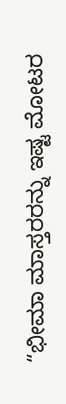“ಭೀಮಾ ಮಾಸ್ತರರನ್ನು ಇಷ್ಟ ಮೋಟರ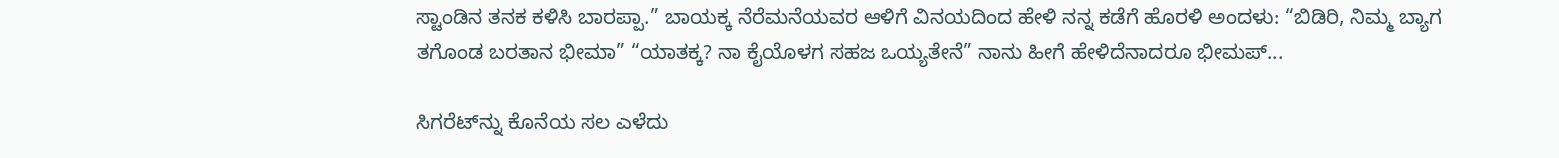ಸ್ಟಾಂಡಿನ ತನಕ ಕಳಿಸಿ ಬಾರಪ್ಪಾ.” ಬಾಯಕ್ಕ ನೆರೆಮನೆಯವರ ಆಳಿಗೆ ವಿನಯದಿಂದ ಹೇಳಿ ನನ್ನ ಕಡೆಗೆ ಹೊರಳಿ ಅಂದಳು: “ಬಿಡಿರಿ, ನಿಮ್ಮ ಬ್ಯಾಗ ತಗೊಂಡ ಬರತಾನ ಭೀಮಾ” “ಯಾತಕ್ಕ? ನಾ ಕೈಯೊಳಗ ಸಹಜ ಒಯ್ಯತೇನೆ” ನಾನು ಹೀಗೆ ಹೇಳಿದೆನಾದರೂ ಭೀಮಪ್...

ಸಿಗರೆಟ್‌ನ್ನು ಕೊನೆಯ ಸಲ ಎಳೆದು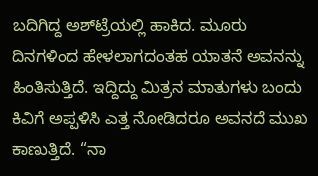ಬದಿಗಿದ್ದ ಅಶ್‌ಟ್ರೆಯಲ್ಲಿ ಹಾಕಿದ. ಮೂರು ದಿನಗಳಿಂದ ಹೇಳಲಾಗದಂತಹ ಯಾತನೆ ಅವನನ್ನು ಹಿಂತಿಸುತ್ತಿದೆ. ಇದ್ದಿದ್ದು ಮಿತ್ರನ ಮಾತುಗಳು ಬಂದು ಕಿವಿಗೆ ಅಪ್ಪಳಿಸಿ ಎತ್ತ ನೋಡಿದರೂ ಅವನದೆ ಮುಖ ಕಾಣುತ್ತಿದೆ. “ನಾ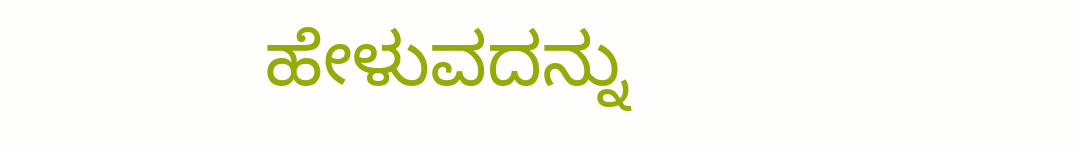ಹೇಳುವದನ್ನು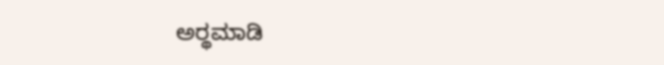ಅರ್‍ಥಮಾಡಿ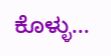ಕೊಳ್ಳು...